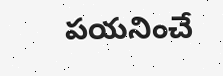పయనించే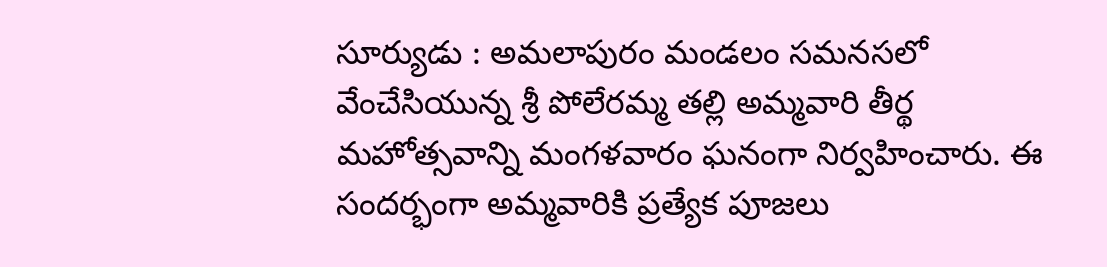సూర్యుడు : అమలాపురం మండలం సమనసలో వేంచేసియున్న శ్రీ పోలేరమ్మ తల్లి అమ్మవారి తీర్థ మహోత్సవాన్ని మంగళవారం ఘనంగా నిర్వహించారు. ఈ సందర్భంగా అమ్మవారికి ప్రత్యేక పూజలు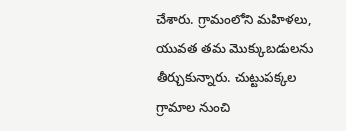చేశారు. గ్రామంలోని మహిళలు, యువత తమ మొక్కుబడులను తీర్చుకున్నారు. చుట్టుపక్కల గ్రామాల నుంచి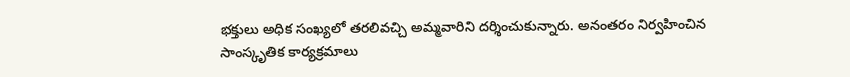భక్తులు అధిక సంఖ్యలో తరలివచ్చి అమ్మవారిని దర్శించుకున్నారు. అనంతరం నిర్వహించిన సాంస్కృతిక కార్యక్రమాలు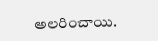అలరించాయి.